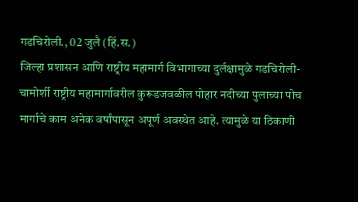गडचिरोली., 02 जुलै (हिं.स.)
जिल्हा प्रशासन आणि राष्ट्रीय महामार्ग विभागाच्या दुर्लक्षामुळे गडचिरोली-चामोर्शी राष्ट्रीय महामार्गावरील कुरूडजवळील पोहार नदीच्या पुलाच्या पोच मार्गाचे काम अनेक वर्षांपासून अपूर्ण अवस्थेत आहे. त्यामुळे या ठिकाणी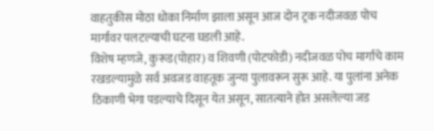वाहतुकीस मोठा धोका निर्माण झाला असून आज दोन ट्रक नदीजवळ पोच मार्गावर पलटल्याची घटना घडली आहे.
विशेष म्हणजे, कुरूड(पोहार) व शिवणी (पोटफोडी) नदीजवळ पोच मार्गाचे काम रखडल्यामुळे सर्व अवजड वाहतूक जुन्या पुलावरून सुरू आहे. या पुलांना अनेक ठिकाणी भेगा पडल्याचे दिसून येत असून, सातत्याने होत असलेल्या जड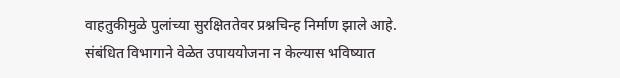वाहतुकीमुळे पुलांच्या सुरक्षिततेवर प्रश्नचिन्ह निर्माण झाले आहे. संबंधित विभागाने वेळेत उपाययोजना न केल्यास भविष्यात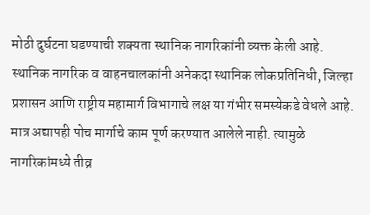मोठी दुर्घटना घडण्याची शक्यता स्थानिक नागरिकांनी व्यक्त केली आहे.
स्थानिक नागरिक व वाहनचालकांनी अनेकदा स्थानिक लोकप्रतिनिधी, जिल्हा प्रशासन आणि राष्ट्रीय महामार्ग विभागाचे लक्ष या गंभीर समस्येकडे वेधले आहे. मात्र अद्यापही पोच मार्गाचे काम पूर्ण करण्यात आलेले नाही. त्यामुळे नागरिकांमध्ये तीव्र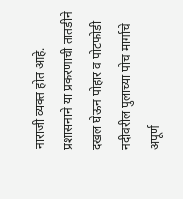नाराजी व्यक्त होत आहे.
प्रशासनाने या प्रकरणाची तातडीने दखल घेऊन पोहार व पोटफोडी नदीवरील पुलाच्या पोच मार्गाचे अपूर्ण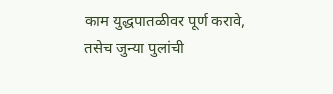काम युद्धपातळीवर पूर्ण करावे, तसेच जुन्या पुलांची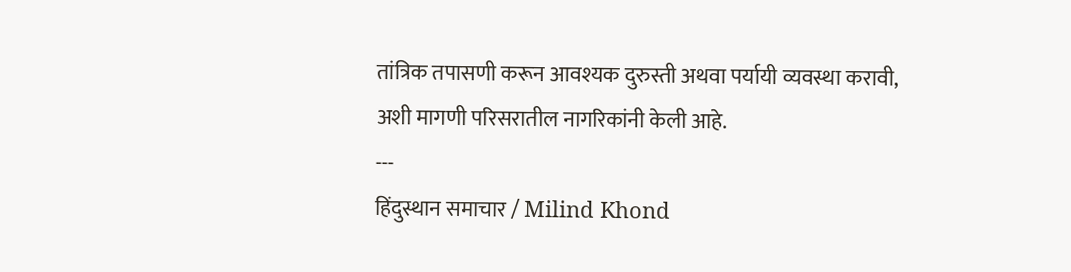तांत्रिक तपासणी करून आवश्यक दुरुस्ती अथवा पर्यायी व्यवस्था करावी, अशी मागणी परिसरातील नागरिकांनी केली आहे.
---
हिंदुस्थान समाचार / Milind Khond